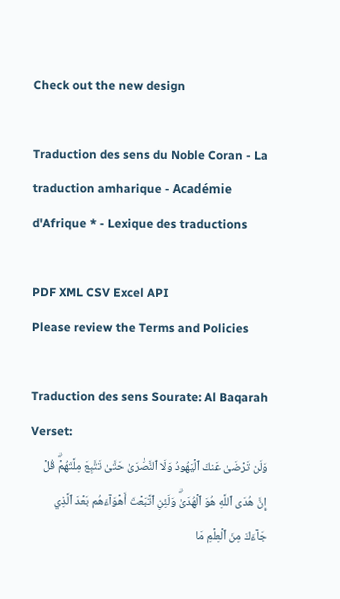Check out the new design

Traduction des sens du Noble Coran - La traduction amharique - Académie d'Afrique * - Lexique des traductions

PDF XML CSV Excel API
Please review the Terms and Policies

Traduction des sens Sourate: Al Baqarah   Verset:
وَلَن تَرۡضَىٰ عَنكَ ٱلۡيَهُودُ وَلَا ٱلنَّصَٰرَىٰ حَتَّىٰ تَتَّبِعَ مِلَّتَهُمۡۗ قُلۡ إِنَّ هُدَى ٱللَّهِ هُوَ ٱلۡهُدَىٰۗ وَلَئِنِ ٱتَّبَعۡتَ أَهۡوَآءَهُم بَعۡدَ ٱلَّذِي جَآءَكَ مِنَ ٱلۡعِلۡمِ مَا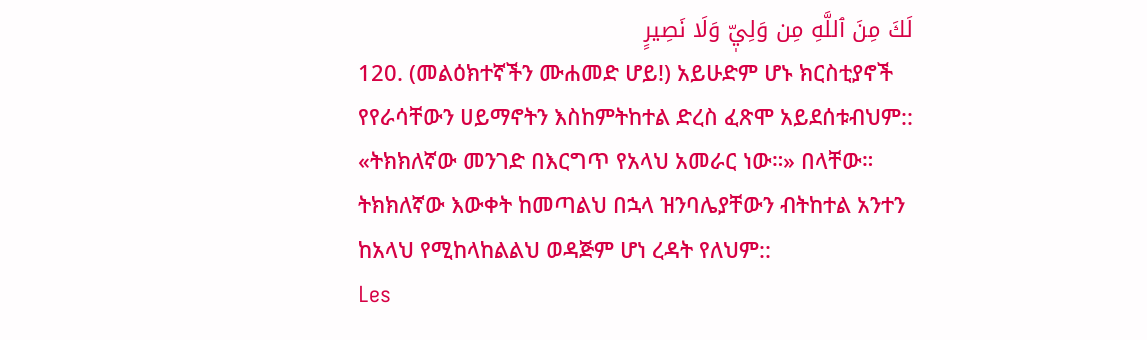لَكَ مِنَ ٱللَّهِ مِن وَلِيّٖ وَلَا نَصِيرٍ
120. (መልዕክተኛችን ሙሐመድ ሆይ!) አይሁድም ሆኑ ክርስቲያኖች የየራሳቸውን ሀይማኖትን እስከምትከተል ድረስ ፈጽሞ አይደሰቱብህም:: «ትክክለኛው መንገድ በእርግጥ የአላህ አመራር ነው።» በላቸው። ትክክለኛው እውቀት ከመጣልህ በኋላ ዝንባሌያቸውን ብትከተል አንተን ከአላህ የሚከላከልልህ ወዳጅም ሆነ ረዳት የለህም::
Les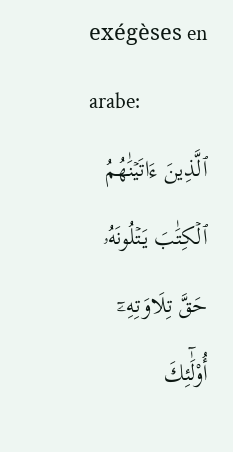exégèses en arabe:
ٱلَّذِينَ ءَاتَيۡنَٰهُمُ ٱلۡكِتَٰبَ يَتۡلُونَهُۥ حَقَّ تِلَاوَتِهِۦٓ أُوْلَٰٓئِكَ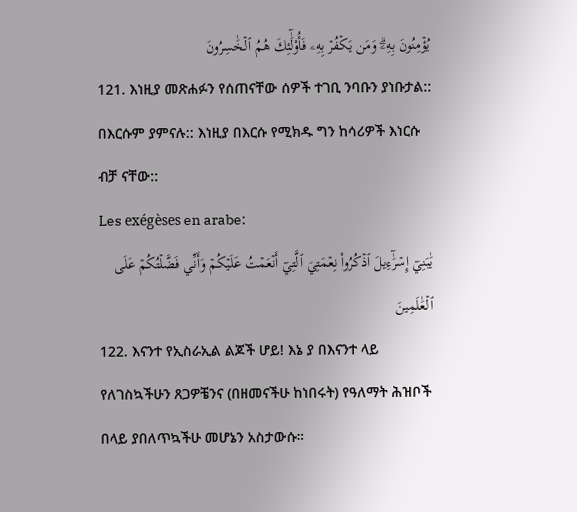يُؤۡمِنُونَ بِهِۦۗ وَمَن يَكۡفُرۡ بِهِۦ فَأُوْلَٰٓئِكَ هُمُ ٱلۡخَٰسِرُونَ
121. እነዚያ መጽሐፉን የሰጠናቸው ሰዎች ተገቢ ንባቡን ያነቡታል:: በእርሱም ያምናሉ:: እነዚያ በእርሱ የሚክዱ ግን ከሳሪዎች እነርሱ ብቻ ናቸው::
Les exégèses en arabe:
يَٰبَنِيٓ إِسۡرَٰٓءِيلَ ٱذۡكُرُواْ نِعۡمَتِيَ ٱلَّتِيٓ أَنۡعَمۡتُ عَلَيۡكُمۡ وَأَنِّي فَضَّلۡتُكُمۡ عَلَى ٱلۡعَٰلَمِينَ
122. እናንተ የኢስራኢል ልጆች ሆይ! እኔ ያ በእናንተ ላይ የለገስኳችሁን ጸጋዎቼንና (በዘመናችሁ ከነበሩት) የዓለማት ሕዝቦች በላይ ያበለጥኳችሁ መሆኔን አስታውሱ።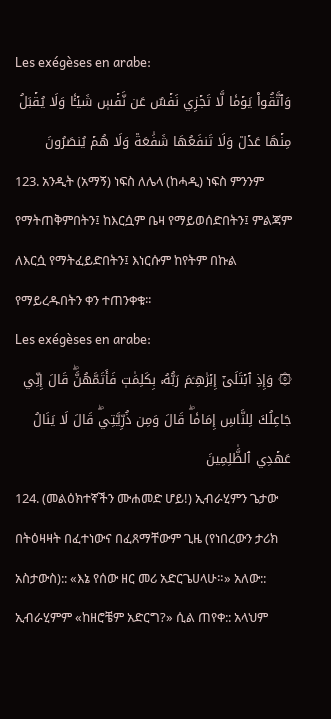Les exégèses en arabe:
وَٱتَّقُواْ يَوۡمٗا لَّا تَجۡزِي نَفۡسٌ عَن نَّفۡسٖ شَيۡـٔٗا وَلَا يُقۡبَلُ مِنۡهَا عَدۡلٞ وَلَا تَنفَعُهَا شَفَٰعَةٞ وَلَا هُمۡ يُنصَرُونَ
123. አንዲት (አማኝ) ነፍስ ለሌላ (ከሓዲ) ነፍስ ምንንም የማትጠቅምበትን፤ ከእርሷም ቤዛ የማይወሰድበትን፤ ምልጃም ለእርሷ የማትፈይድበትን፤ እነርሱም ከየትም በኩል የማይረዱበትን ቀን ተጠንቀቁ፡፡
Les exégèses en arabe:
۞ وَإِذِ ٱبۡتَلَىٰٓ إِبۡرَٰهِـۧمَ رَبُّهُۥ بِكَلِمَٰتٖ فَأَتَمَّهُنَّۖ قَالَ إِنِّي جَاعِلُكَ لِلنَّاسِ إِمَامٗاۖ قَالَ وَمِن ذُرِّيَّتِيۖ قَالَ لَا يَنَالُ عَهۡدِي ٱلظَّٰلِمِينَ
124. (መልዕክተኛችን ሙሐመድ ሆይ!) ኢብራሂምን ጌታው በትዕዛዛት በፈተነውና በፈጸማቸውም ጊዜ (የነበረውን ታሪክ አስታውስ):: «እኔ የሰው ዘር መሪ አድርጌሀላሁ።» አለው:: ኢብራሂምም «ከዘሮቼም አድርግ?» ሲል ጠየቀ:: አላህም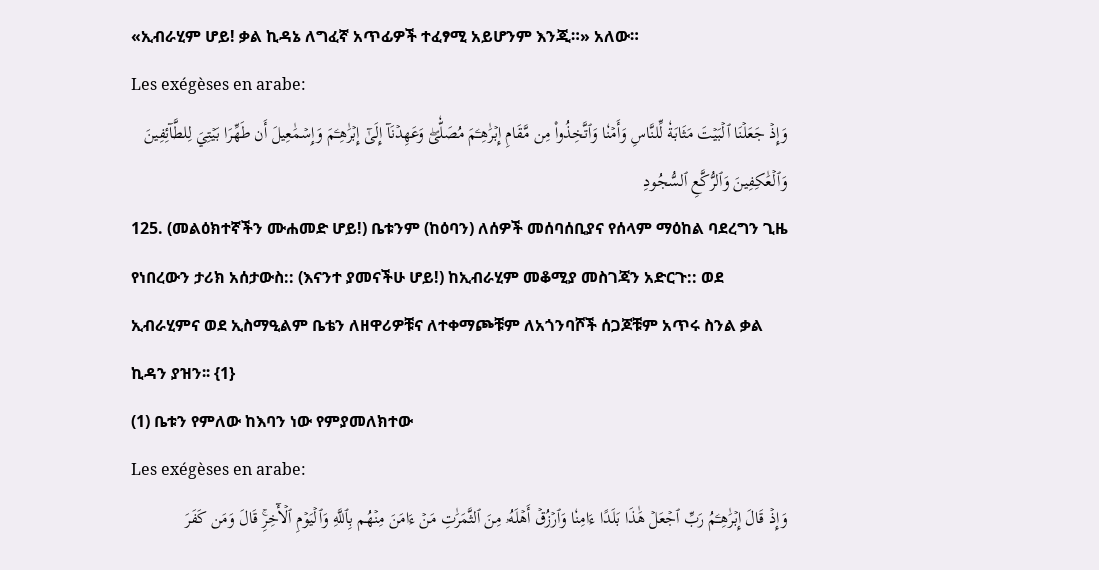«ኢብራሂም ሆይ! ቃል ኪዳኔ ለግፈኛ አጥፊዎች ተፈፃሚ አይሆንም እንጂ።» አለው።
Les exégèses en arabe:
وَإِذۡ جَعَلۡنَا ٱلۡبَيۡتَ مَثَابَةٗ لِّلنَّاسِ وَأَمۡنٗا وَٱتَّخِذُواْ مِن مَّقَامِ إِبۡرَٰهِـۧمَ مُصَلّٗىۖ وَعَهِدۡنَآ إِلَىٰٓ إِبۡرَٰهِـۧمَ وَإِسۡمَٰعِيلَ أَن طَهِّرَا بَيۡتِيَ لِلطَّآئِفِينَ وَٱلۡعَٰكِفِينَ وَٱلرُّكَّعِ ٱلسُّجُودِ
125. (መልዕክተኛችን ሙሐመድ ሆይ!) ቤቱንም (ከዕባን) ለሰዎች መሰባሰቢያና የሰላም ማዕከል ባደረግን ጊዜ የነበረውን ታሪክ አሰታውስ:: (እናንተ ያመናችሁ ሆይ!) ከኢብራሂም መቆሚያ መስገጃን አድርጉ:: ወደ ኢብራሂምና ወደ ኢስማዒልም ቤቴን ለዘዋሪዎቹና ለተቀማጮቹም ለአጎንባሾች ሰጋጆቹም አጥሩ ስንል ቃል ኪዳን ያዝን፡፡ {1}
(1) ቤቱን የምለው ከእባን ነው የምያመለክተው
Les exégèses en arabe:
وَإِذۡ قَالَ إِبۡرَٰهِـۧمُ رَبِّ ٱجۡعَلۡ هَٰذَا بَلَدًا ءَامِنٗا وَٱرۡزُقۡ أَهۡلَهُۥ مِنَ ٱلثَّمَرَٰتِ مَنۡ ءَامَنَ مِنۡهُم بِٱللَّهِ وَٱلۡيَوۡمِ ٱلۡأٓخِرِۚ قَالَ وَمَن كَفَرَ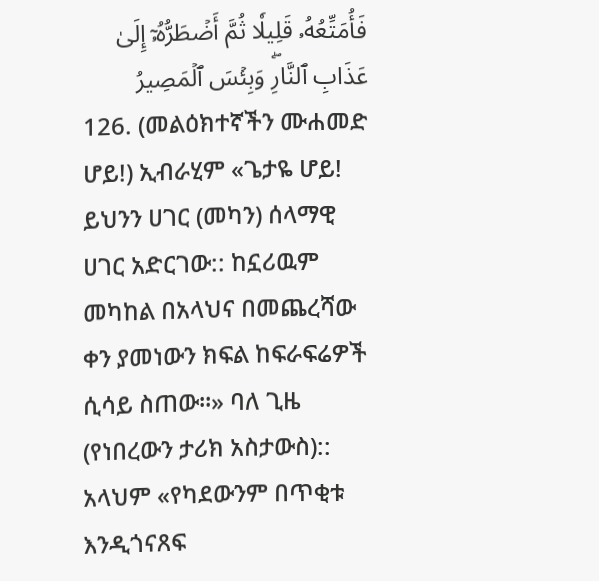فَأُمَتِّعُهُۥ قَلِيلٗا ثُمَّ أَضۡطَرُّهُۥٓ إِلَىٰ عَذَابِ ٱلنَّارِۖ وَبِئۡسَ ٱلۡمَصِيرُ
126. (መልዕክተኛችን ሙሐመድ ሆይ!) ኢብራሂም «ጌታዬ ሆይ! ይህንን ሀገር (መካን) ሰላማዊ ሀገር አድርገው:: ከኗሪዉም መካከል በአላህና በመጨረሻው ቀን ያመነውን ክፍል ከፍራፍሬዎች ሲሳይ ስጠው።» ባለ ጊዜ (የነበረውን ታሪክ አስታውስ):: አላህም «የካደውንም በጥቂቱ እንዲጎናጸፍ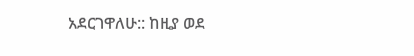አደርገዋለሁ:: ከዚያ ወደ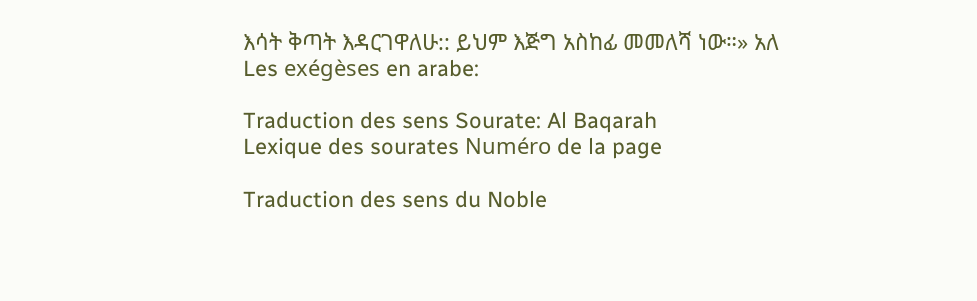እሳት ቅጣት እዳርገዋለሁ:: ይህም እጅግ አስከፊ መመለሻ ነው።» አለ
Les exégèses en arabe:

Traduction des sens Sourate: Al Baqarah
Lexique des sourates Numéro de la page

Traduction des sens du Noble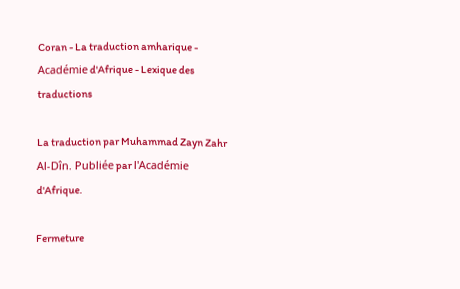Coran - La traduction amharique - Académie d'Afrique - Lexique des traductions

La traduction par Muhammad Zayn Zahr Al-Dîn. Publiée par l'Académie d'Afrique.

Fermeture